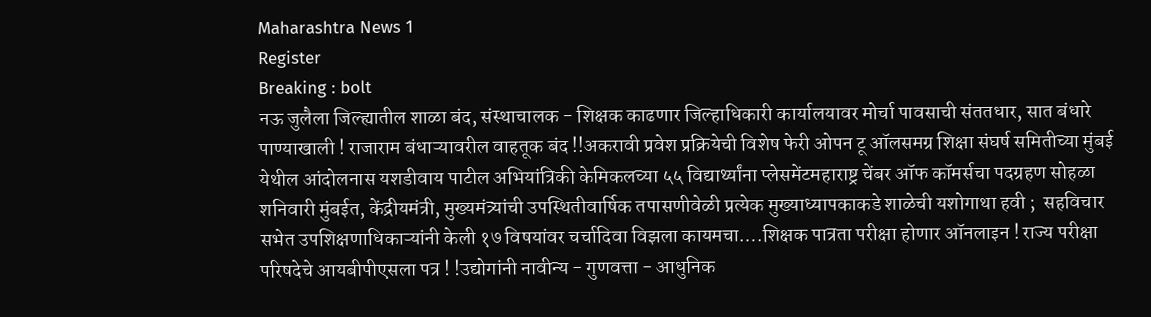Maharashtra News 1
Register
Breaking : bolt
नऊ जुलैला जिल्ह्यातील शाळा बंद, संस्थाचालक - शिक्षक काढणार जिल्हाधिकारी कार्यालयावर मोर्चा पावसाची संततधार, सात बंधारे पाण्याखाली ! राजाराम बंधाऱ्यावरील वाहतूक बंद !!अकरावी प्रवेश प्रक्रियेची विशेष फेरी ओपन टू ऑलसमग्र शिक्षा संघर्ष समितीच्या मुंबई येथील आंदोलनास यशडीवाय पाटील अभियांत्रिकी केमिकलच्या ५५ विद्यार्थ्यांना प्लेसमेंटमहाराष्ट्र चेंबर ऑफ कॉमर्सचा पदग्रहण सोहळा शनिवारी मुंबईत, केंद्रीयमंत्री, मुख्यमंत्र्यांची उपस्थितीवार्षिक तपासणीवेळी प्रत्येक मुख्याध्यापकाकडे शाळेची यशोगाथा हवी ;  सहविचार सभेत उपशिक्षणाधिकाऱ्यांनी केली १७ विषयांवर चर्चादिवा विझला कायमचा….शिक्षक पात्रता परीक्षा होणार ऑनलाइन ! राज्य परीक्षा परिषदेचे आयबीपीएसला पत्र ! !उद्योगांनी नावीन्य - गुणवत्ता - आधुनिक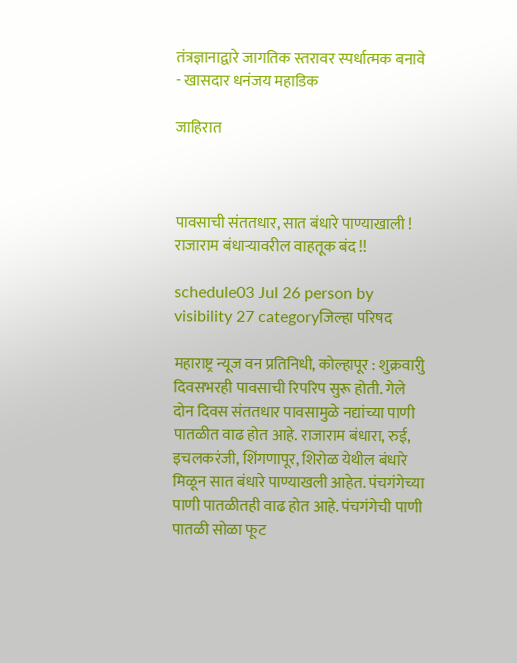तंत्रज्ञानाद्वारे जागतिक स्तरावर स्पर्धात्मक बनावे - खासदार धनंजय महाडिक

जाहिरात



पावसाची संततधार, सात बंधारे पाण्याखाली ! राजाराम बंधाऱ्यावरील वाहतूक बंद !!

schedule03 Jul 26 person by visibility 27 categoryजिल्हा परिषद

महाराष्ट्र न्यूज वन प्रतिनिधी, कोल्हापूर : शुक्रवारीु दिवसभरही पावसाची रिपरिप सुरू होती. गेले दोन दिवस संततधार पावसामुळे नद्यांच्या पाणी पातळीत वाढ होत आहे. राजाराम बंधारा, रुई, इचलकरंजी, शिंगणापूर, शिरोळ येथील बंधारे मिळून सात बंधारे पाण्याखली आहेत. पंचगंगेच्या पाणी पातळीतही वाढ होत आहे. पंचगंगेची पाणी पातळी सोळा फूट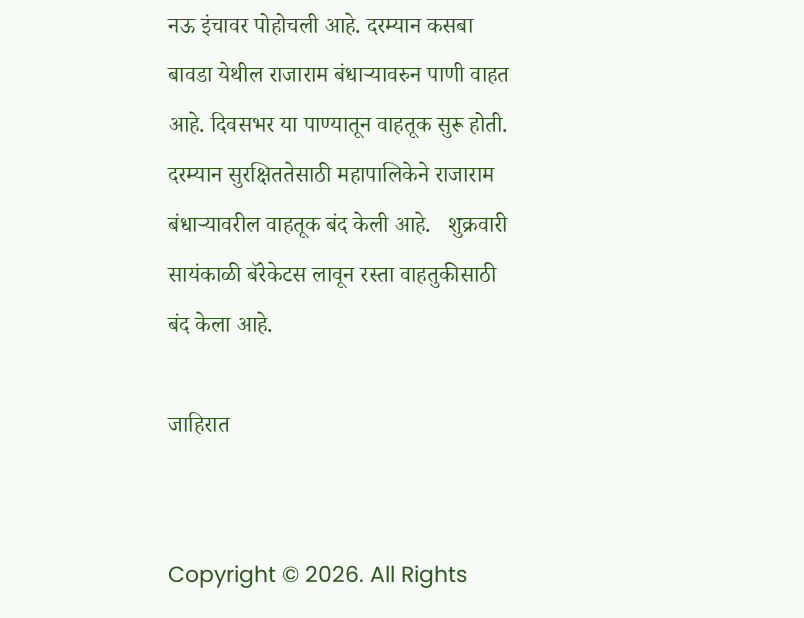नऊ इंचावर पोहोचली आहे. दरम्यान कसबा बावडा येथील राजाराम बंधाऱ्यावरुन पाणी वाहत आहे. दिवसभर या पाण्यातून वाहतूक सुरू होती. दरम्यान सुरक्षिततेसाठी महापालिकेने राजाराम बंधाऱ्यावरील वाहतूक बंद केली आहे.   शुक्रवारी सायंकाळी बॅरेकेटस लावून रस्ता वाहतुकीसाठी बंद केला आहे.

जाहिरात


Copyright © 2026. All Rights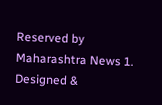Reserved by Maharashtra News 1.
Designed &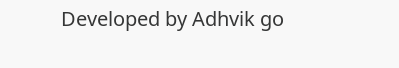Developed by Adhvik go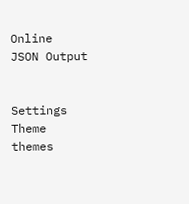Online
JSON Output


Settings
Theme
themes